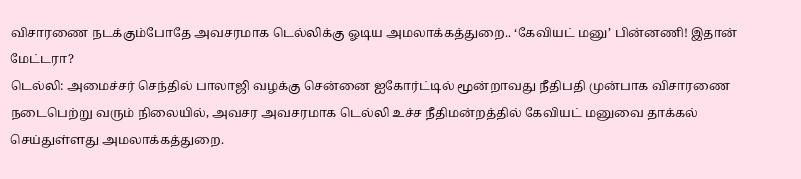விசாரணை நடக்கும்போதே அவசரமாக டெல்லிக்கு ஓடிய அமலாக்கத்துறை.. ‘கேவியட் மனு’ பின்னணி! இதான் மேட்டரா?
டெல்லி: அமைச்சர் செந்தில் பாலாஜி வழக்கு சென்னை ஐகோர்ட்டில் மூன்றாவது நீதிபதி முன்பாக விசாரணை நடைபெற்று வரும் நிலையில், அவசர அவசரமாக டெல்லி உச்ச நீதிமன்றத்தில் கேவியட் மனுவை தாக்கல் செய்துள்ளது அமலாக்கத்துறை.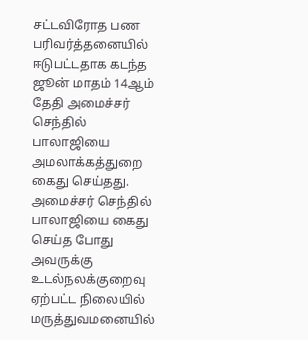சட்டவிரோத பண பரிவர்த்தனையில் ஈடுபட்டதாக கடந்த ஜூன் மாதம் 14ஆம் தேதி அமைச்சர் செந்தில் பாலாஜியை அமலாக்கத்துறை கைது செய்தது. அமைச்சர் செந்தில் பாலாஜியை கைது செய்த போது அவருக்கு உடல்நலக்குறைவு ஏற்பட்ட நிலையில் மருத்துவமனையில்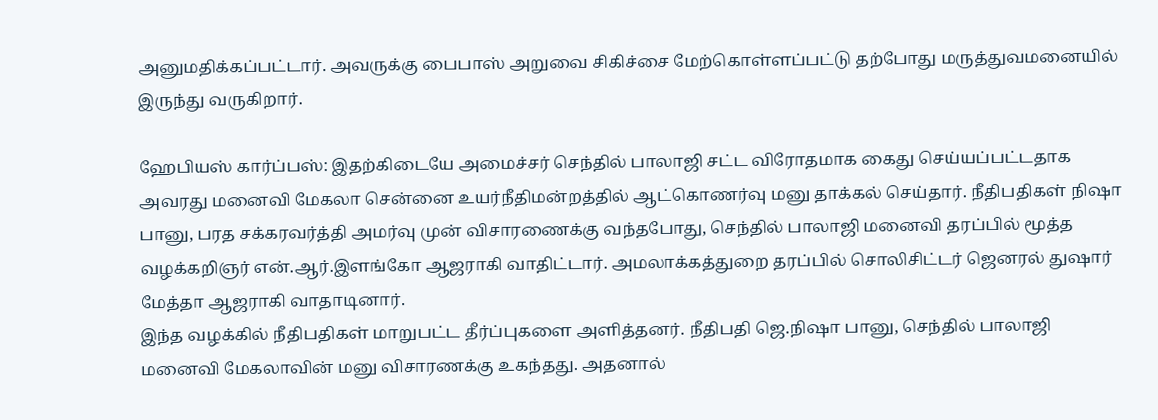அனுமதிக்கப்பட்டார். அவருக்கு பைபாஸ் அறுவை சிகிச்சை மேற்கொள்ளப்பட்டு தற்போது மருத்துவமனையில் இருந்து வருகிறார்.

ஹேபியஸ் கார்ப்பஸ்: இதற்கிடையே அமைச்சர் செந்தில் பாலாஜி சட்ட விரோதமாக கைது செய்யப்பட்டதாக அவரது மனைவி மேகலா சென்னை உயர்நீதிமன்றத்தில் ஆட்கொணர்வு மனு தாக்கல் செய்தார். நீதிபதிகள் நிஷா பானு, பரத சக்கரவர்த்தி அமர்வு முன் விசாரணைக்கு வந்தபோது, செந்தில் பாலாஜி மனைவி தரப்பில் மூத்த வழக்கறிஞர் என்.ஆர்.இளங்கோ ஆஜராகி வாதிட்டார். அமலாக்கத்துறை தரப்பில் சொலிசிட்டர் ஜெனரல் துஷார் மேத்தா ஆஜராகி வாதாடினார்.
இந்த வழக்கில் நீதிபதிகள் மாறுபட்ட தீர்ப்புகளை அளித்தனர். நீதிபதி ஜெ.நிஷா பானு, செந்தில் பாலாஜி மனைவி மேகலாவின் மனு விசாரணக்கு உகந்தது. அதனால்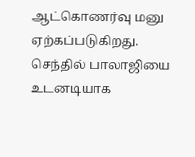ஆட்கொணர்வு மனு ஏற்கப்படுகிறது. செந்தில் பாலாஜியை உடனடியாக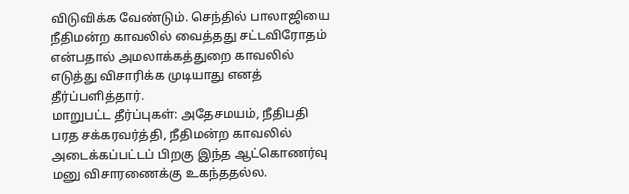விடுவிக்க வேண்டும். செந்தில் பாலாஜியை நீதிமன்ற காவலில் வைத்தது சட்டவிரோதம் என்பதால் அமலாக்கத்துறை காவலில் எடுத்து விசாரிக்க முடியாது எனத் தீர்ப்பளித்தார்.
மாறுபட்ட தீர்ப்புகள்: அதேசமயம், நீதிபதி பரத சக்கரவர்த்தி, நீதிமன்ற காவலில் அடைக்கப்பட்டப் பிறகு இந்த ஆட்கொணர்வு மனு விசாரணைக்கு உகந்ததல்ல.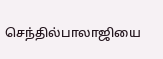செந்தில்பாலாஜியை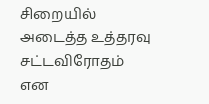சிறையில் அடைத்த உத்தரவு சட்டவிரோதம் என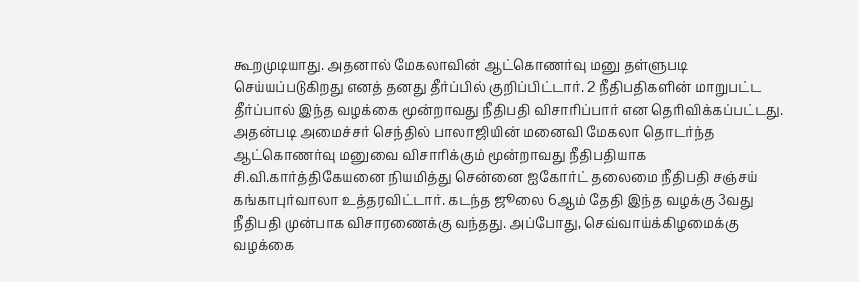கூறமுடியாது. அதனால் மேகலாவின் ஆட்கொணர்வு மனு தள்ளுபடி செய்யப்படுகிறது எனத் தனது தீர்ப்பில் குறிப்பிட்டார். 2 நீதிபதிகளின் மாறுபட்ட தீர்ப்பால் இந்த வழக்கை மூன்றாவது நீதிபதி விசாரிப்பார் என தெரிவிக்கப்பட்டது.
அதன்படி அமைச்சர் செந்தில் பாலாஜியின் மனைவி மேகலா தொடர்ந்த ஆட்கொணர்வு மனுவை விசாரிக்கும் மூன்றாவது நீதிபதியாக சி.வி.கார்த்திகேயனை நியமித்து சென்னை ஐகோர்ட் தலைமை நீதிபதி சஞ்சய் கங்காபுர்வாலா உத்தரவிட்டார். கடந்த ஜூலை 6ஆம் தேதி இந்த வழக்கு 3வது நீதிபதி முன்பாக விசாரணைக்கு வந்தது. அப்போது, செவ்வாய்க்கிழமைக்கு வழக்கை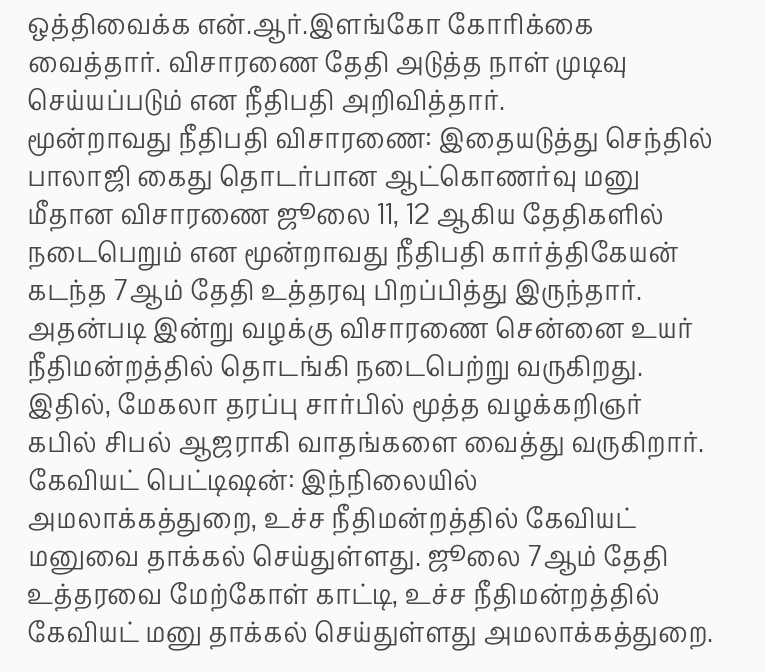ஒத்திவைக்க என்.ஆர்.இளங்கோ கோரிக்கை வைத்தார். விசாரணை தேதி அடுத்த நாள் முடிவு செய்யப்படும் என நீதிபதி அறிவித்தார்.
மூன்றாவது நீதிபதி விசாரணை: இதையடுத்து செந்தில் பாலாஜி கைது தொடர்பான ஆட்கொணர்வு மனு மீதான விசாரணை ஜூலை 11, 12 ஆகிய தேதிகளில் நடைபெறும் என மூன்றாவது நீதிபதி கார்த்திகேயன் கடந்த 7ஆம் தேதி உத்தரவு பிறப்பித்து இருந்தார். அதன்படி இன்று வழக்கு விசாரணை சென்னை உயர் நீதிமன்றத்தில் தொடங்கி நடைபெற்று வருகிறது. இதில், மேகலா தரப்பு சார்பில் மூத்த வழக்கறிஞர் கபில் சிபல் ஆஜராகி வாதங்களை வைத்து வருகிறார்.
கேவியட் பெட்டிஷன்: இந்நிலையில் அமலாக்கத்துறை, உச்ச நீதிமன்றத்தில் கேவியட் மனுவை தாக்கல் செய்துள்ளது. ஜூலை 7ஆம் தேதி உத்தரவை மேற்கோள் காட்டி, உச்ச நீதிமன்றத்தில் கேவியட் மனு தாக்கல் செய்துள்ளது அமலாக்கத்துறை.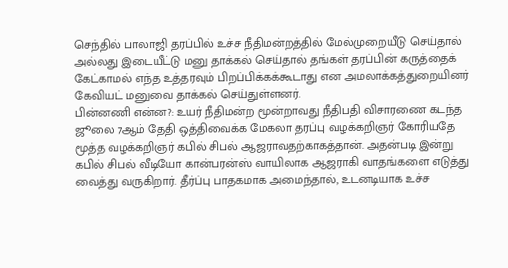செந்தில் பாலாஜி தரப்பில் உச்ச நீதிமன்றத்தில் மேல்முறையீடு செய்தால் அல்லது இடையீட்டு மனு தாக்கல் செய்தால் தங்கள் தரப்பின் கருத்தைக் கேட்காமல் எந்த உத்தரவும் பிறப்பிக்கக்கூடாது என அமலாக்கத்துறையினர் கேவியட் மனுவை தாக்கல் செய்துள்ளனர்.
பின்னணி என்ன?: உயர் நீதிமன்ற மூன்றாவது நீதிபதி விசாரணை கடந்த ஜூலை 7ஆம் தேதி ஒத்திவைக்க மேகலா தரப்பு வழக்கறிஞர் கோரியதே மூத்த வழக்கறிஞர் கபில் சிபல் ஆஜராவதற்காகத்தான். அதன்படி இன்று கபில் சிபல் வீடியோ கான்பரன்ஸ் வாயிலாக ஆஜராகி வாதங்களை எடுத்து வைத்து வருகிறார். தீர்ப்பு பாதகமாக அமைந்தால், உடனடியாக உச்ச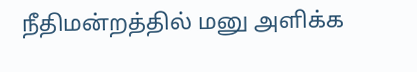நீதிமன்றத்தில் மனு அளிக்க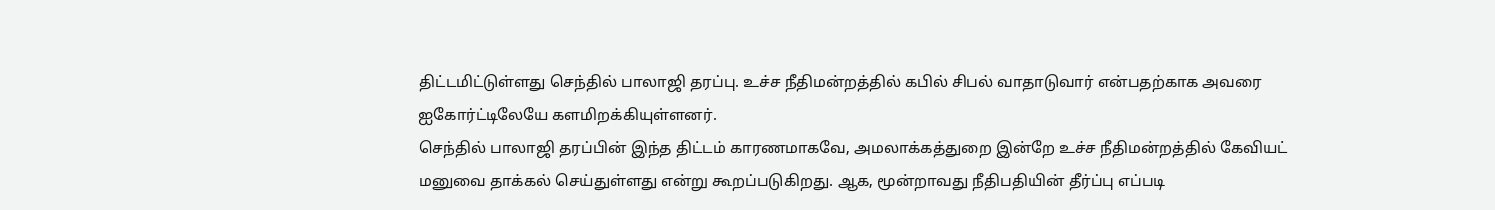திட்டமிட்டுள்ளது செந்தில் பாலாஜி தரப்பு. உச்ச நீதிமன்றத்தில் கபில் சிபல் வாதாடுவார் என்பதற்காக அவரை ஐகோர்ட்டிலேயே களமிறக்கியுள்ளனர்.
செந்தில் பாலாஜி தரப்பின் இந்த திட்டம் காரணமாகவே, அமலாக்கத்துறை இன்றே உச்ச நீதிமன்றத்தில் கேவியட் மனுவை தாக்கல் செய்துள்ளது என்று கூறப்படுகிறது. ஆக, மூன்றாவது நீதிபதியின் தீர்ப்பு எப்படி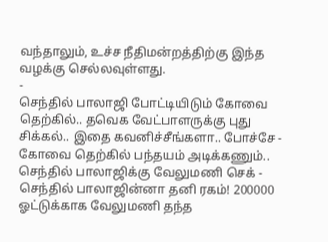வந்தாலும், உச்ச நீதிமன்றத்திற்கு இந்த வழக்கு செல்லவுள்ளது.
-
செந்தில் பாலாஜி போட்டியிடும் கோவை தெற்கில்.. தவெக வேட்பாளருக்கு புது சிக்கல்.. இதை கவனிச்சீங்களா.. போச்சே -
கோவை தெற்கில் பந்தயம் அடிக்கணும்.. செந்தில் பாலாஜிக்கு வேலுமணி செக் -
செந்தில் பாலாஜின்னா தனி ரகம்! 200000 ஓட்டுக்காக வேலுமணி தந்த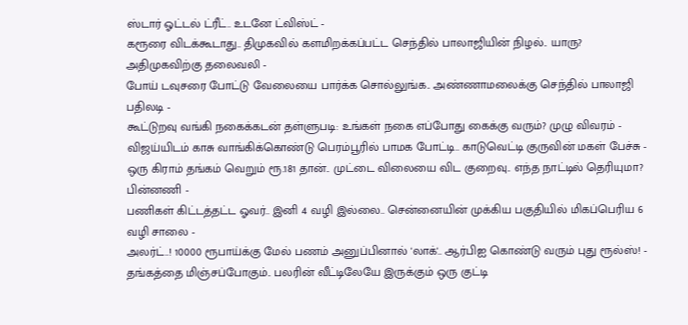ஸ்டார் ஓட்டல் ட்ரீட்.. உடனே ட்விஸ்ட் -
கரூரை விடக்கூடாது.. திமுகவில் களமிறக்கப்பட்ட செந்தில் பாலாஜியின் நிழல்.. யாரு? அதிமுகவிற்கு தலைவலி -
போய் டவுசரை போட்டு வேலையை பார்க்க சொல்லுங்க.. அண்ணாமலைக்கு செந்தில் பாலாஜி பதிலடி -
கூட்டுறவு வங்கி நகைக்கடன் தள்ளுபடி: உங்கள் நகை எப்போது கைக்கு வரும்? முழு விவரம் -
விஜய்யிடம் காசு வாங்கிக்கொண்டு பெரம்பூரில் பாமக போட்டி.. காடுவெட்டி குருவின் மகள் பேச்சு -
ஒரு கிராம் தங்கம் வெறும் ரூ.181 தான்.. முட்டை விலையை விட குறைவு.. எந்த நாட்டில் தெரியுமா? பின்னணி -
பணிகள் கிட்டத்தட்ட ஓவர்.. இனி 4 வழி இல்லை.. சென்னையின் முக்கிய பகுதியில் மிகப்பெரிய 6 வழி சாலை -
அலர்ட்..! 10000 ரூபாய்க்கு மேல் பணம் அனுப்பினால் 'லாக்'.. ஆர்பிஐ கொண்டு வரும் புது ரூல்ஸ்! -
தங்கத்தை மிஞ்சப்போகும்.. பலரின் வீட்டிலேயே இருக்கும் ஒரு குட்டி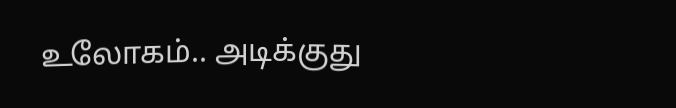உலோகம்.. அடிக்குது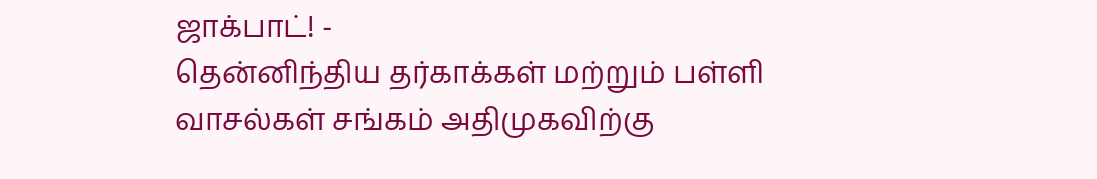ஜாக்பாட்! -
தென்னிந்திய தர்காக்கள் மற்றும் பள்ளி வாசல்கள் சங்கம் அதிமுகவிற்கு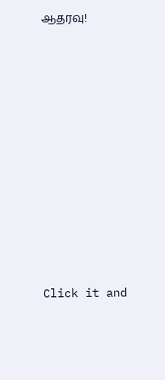ஆதரவு!












Click it and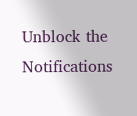Unblock the Notifications